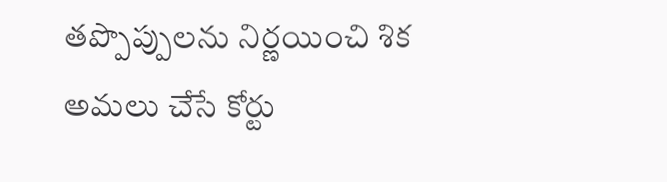తప్పొప్పులను నిర్ణయించి శిక అమలు చేసే కోర్టు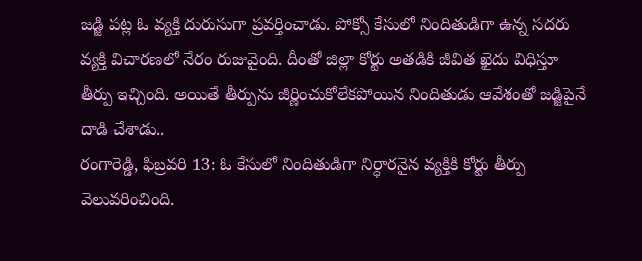జడ్జి పట్ల ఓ వ్యక్తి దురుసుగా ప్రవర్తించాడు. పోక్సో కేసులో నిందితుడిగా ఉన్న సదరు వ్యక్తి విచారణలో నేరం రుజువైంది. దీంతో జిల్లా కోర్టు అతడికి జీవిత ఖైదు విధిస్తూ తీర్పు ఇచ్చింది. అయితే తీర్పును జీర్ణించుకోలేకపోయిన నిందితుడు ఆవేశంతో జడ్జిపైనే దాడి చేశాడు..
రంగారెడ్డి, ఫిబ్రవరి 13: ఓ కేసులో నిందితుడిగా నిర్ధారనైన వ్యక్తికి కోర్టు తీర్పు వెలువరించింది.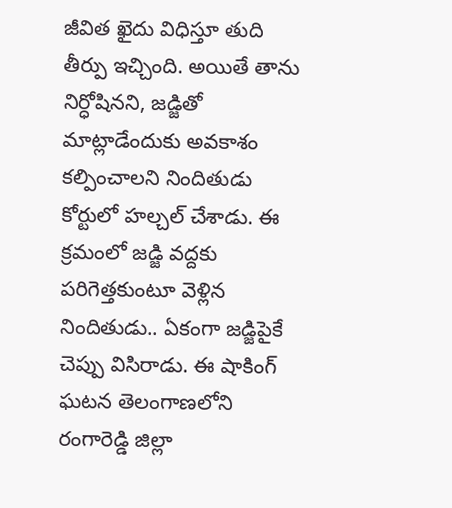జీవిత ఖైదు విధిస్తూ తుది తీర్పు ఇచ్చింది. అయితే తాను నిర్ధోషినని, జడ్జితో మాట్లాడేందుకు అవకాశం కల్పించాలని నిందితుడు కోర్టులో హల్చల్ చేశాడు. ఈ క్రమంలో జడ్జి వద్దకు పరిగెత్తకుంటూ వెళ్లిన నిందితుడు.. ఏకంగా జడ్జిపైకే చెప్పు విసిరాడు. ఈ షాకింగ్ ఘటన తెలంగాణలోని రంగారెడ్డి జిల్లా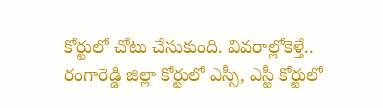కోర్టులో చోటు చేసుకుంది. వివరాల్లోకెళ్తే..
రంగారెడ్డి జిల్లా కోర్టులో ఎస్సీ, ఎస్టీ కోర్టులో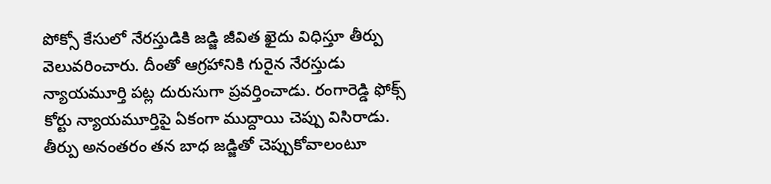పోక్సో కేసులో నేరస్తుడికి జడ్జి జీవిత ఖైదు విధిస్తూ తీర్పు వెలువరించారు. దీంతో ఆగ్రహానికి గురైన నేరస్తుడు న్యాయమూర్తి పట్ల దురుసుగా ప్రవర్తించాడు. రంగారెడ్డి ఫోక్స్ కోర్టు న్యాయమూర్తిపై ఏకంగా ముద్దాయి చెప్పు విసిరాడు. తీర్పు అనంతరం తన బాధ జడ్జితో చెప్పుకోవాలంటూ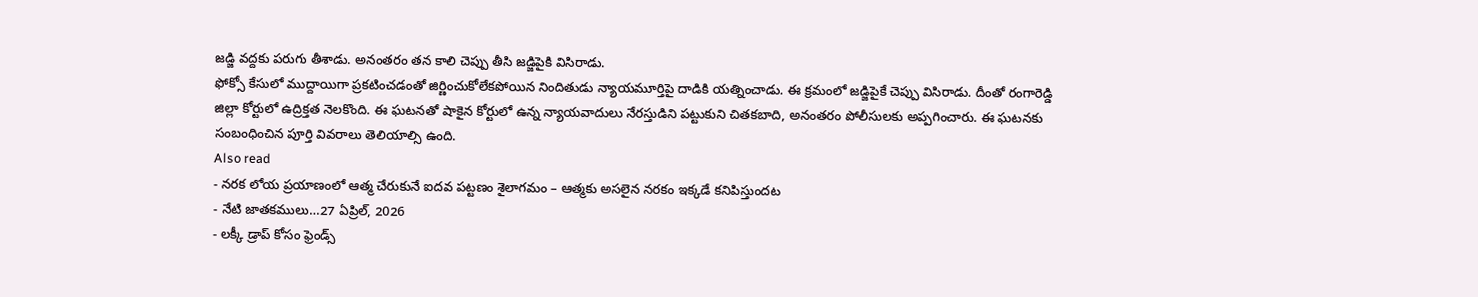జడ్జి వద్దకు పరుగు తీశాడు. అనంతరం తన కాలి చెప్పు తీసి జడ్జిపైకి విసిరాడు.
ఫోక్సో కేసులో ముద్దాయిగా ప్రకటించడంతో జిర్ణించుకోలేకపోయిన నిందితుడు న్యాయమూర్తిపై దాడికి యత్నించాడు. ఈ క్రమంలో జడ్జిపైకే చెప్పు విసిరాడు. దీంతో రంగారెడ్డి జిల్లా కోర్టులో ఉద్రిక్తత నెలకొంది. ఈ ఘటనతో షాకైన కోర్టులో ఉన్న న్యాయవాదులు నేరస్తుడిని పట్టుకుని చితకబాది, అనంతరం పోలీసులకు అప్పగించారు. ఈ ఘటనకు సంబంధించిన పూర్తి వివరాలు తెలియాల్సి ఉంది.
Also read
- నరక లోయ ప్రయాణంలో ఆత్మ చేరుకునే ఐదవ పట్టణం శైలాగమం – ఆత్మకు అసలైన నరకం ఇక్కడే కనిపిస్తుందట
- నేటి జాతకములు…27 ఏప్రిల్, 2026
- లక్కీ డ్రాప్ కోసం ఫ్రెండ్స్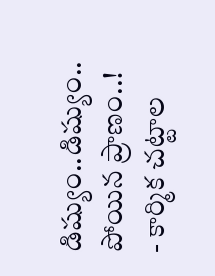డిష్యుం..డిష్యుం.. పోయిన ప్రాణం..!
- కార్మిక చట్టాల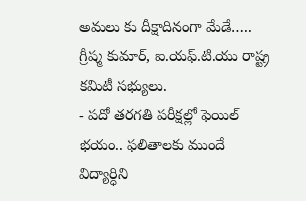అమలు కు దీక్షాదినంగా మేడే….. గ్రీష్మ కుమార్, ఐ.యఫ్.టి.యు రాష్ట్ర కమిటీ సభ్యులు.
- పదో తరగతి పరీక్షల్లో ఫెయిల్ భయం.. ఫలితాలకు ముందే విద్యార్ధిని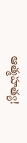ఆత్మహత్య!